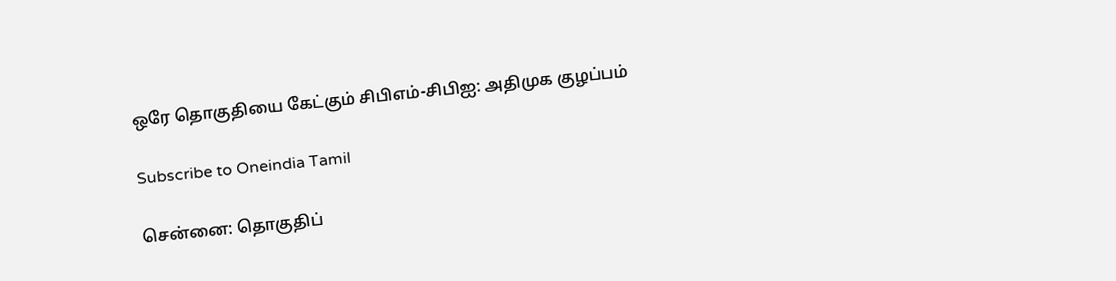ஒரே தொகுதியை கேட்கும் சிபிஎம்-சிபிஐ: அதிமுக குழப்பம்

Subscribe to Oneindia Tamil

சென்னை: தொகுதிப்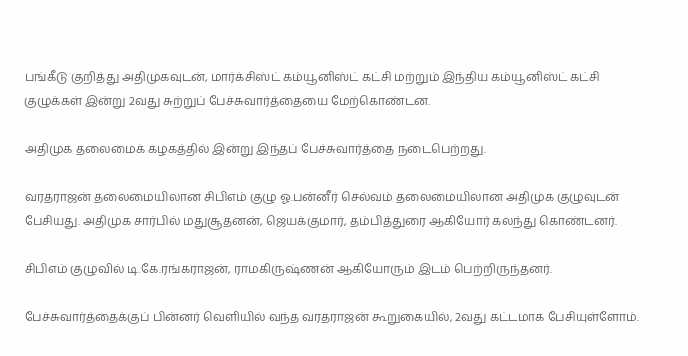பங்கீடு குறித்து அதிமுகவுடன், மார்க்சிஸ்ட் கம்யூனிஸ்ட் கட்சி மற்றும் இந்திய கம்யூனிஸ்ட் கட்சி குழுக்கள் இன்று 2வது சுற்றுப் பேச்சுவார்த்தையை மேற்கொண்டன.

அதிமுக தலைமைக் கழகத்தில் இன்று இந்தப் பேச்சுவார்த்தை நடைபெற்றது.

வரதராஜன் தலைமையிலான சிபிஎம் குழு ஓ.பன்னீர் செல்வம் தலைமையிலான அதிமுக குழுவுடன் பேசியது. அதிமுக சார்பில் மதுசூதனன், ஜெயக்குமார், தம்பித்துரை ஆகியோர் கலந்து கொண்டனர்.

சிபிஎம் குழுவில் டி.கே.ரங்கராஜன், ராமகிருஷ்ணன் ஆகியோரும் இடம் பெற்றிருந்தனர்.

பேச்சுவார்த்தைக்குப் பின்னர் வெளியில் வந்த வரதராஜன் கூறுகையில், 2வது கட்டமாக பேசியுள்ளோம்.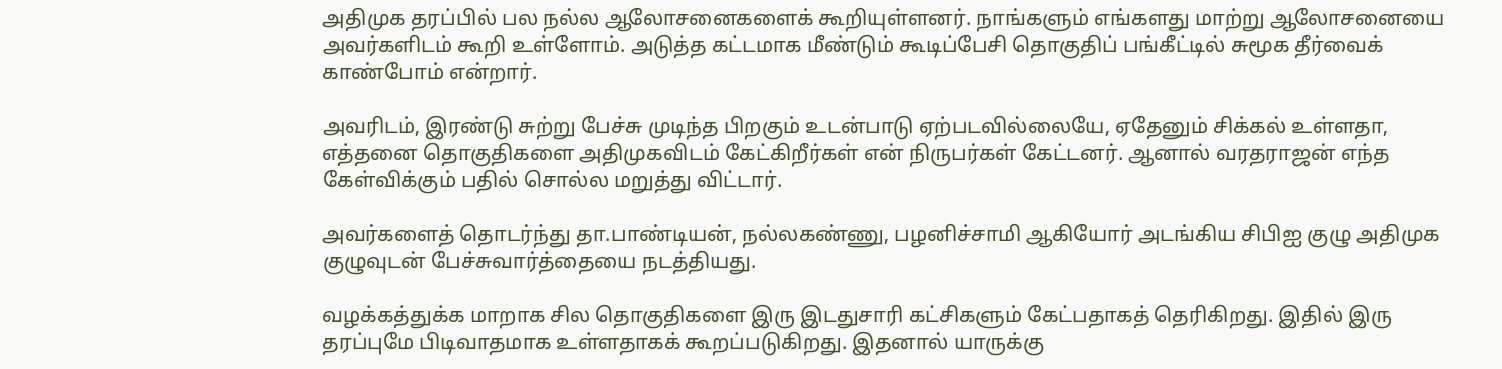அதிமுக தரப்பில் பல நல்ல ஆலோசனைகளைக் கூறியுள்ளனர். நாங்களும் எங்களது மாற்று ஆலோசனையை அவர்களிடம் கூறி உள்ளோம். அடுத்த கட்டமாக மீண்டும் கூடிப்பேசி தொகுதிப் பங்கீட்டில் சுமூக தீர்வைக் காண்போம் என்றார்.

அவரிடம், இரண்டு சுற்று பேச்சு முடிந்த பிறகும் உடன்பாடு ஏற்படவில்லையே, ஏதேனும் சிக்கல் உள்ளதா, எத்தனை தொகுதிகளை அதிமுகவிடம் கேட்கிறீர்கள் என் நிருபர்கள் கேட்டனர். ஆனால் வரதராஜன் எந்த கேள்விக்கும் பதில் சொல்ல மறுத்து விட்டார்.

அவர்களைத் தொடர்ந்து தா.பாண்டியன், நல்லகண்ணு, பழனிச்சாமி ஆகியோர் அடங்கிய சிபிஐ குழு அதிமுக குழுவுடன் பேச்சுவார்த்தையை நடத்தியது.

வழக்கத்துக்க மாறாக சில தொகுதிகளை இரு இடதுசாரி கட்சிகளும் கேட்பதாகத் தெரிகிறது. இதில் இரு தரப்புமே பிடிவாதமாக உள்ளதாகக் கூறப்படுகிறது. இதனால் யாருக்கு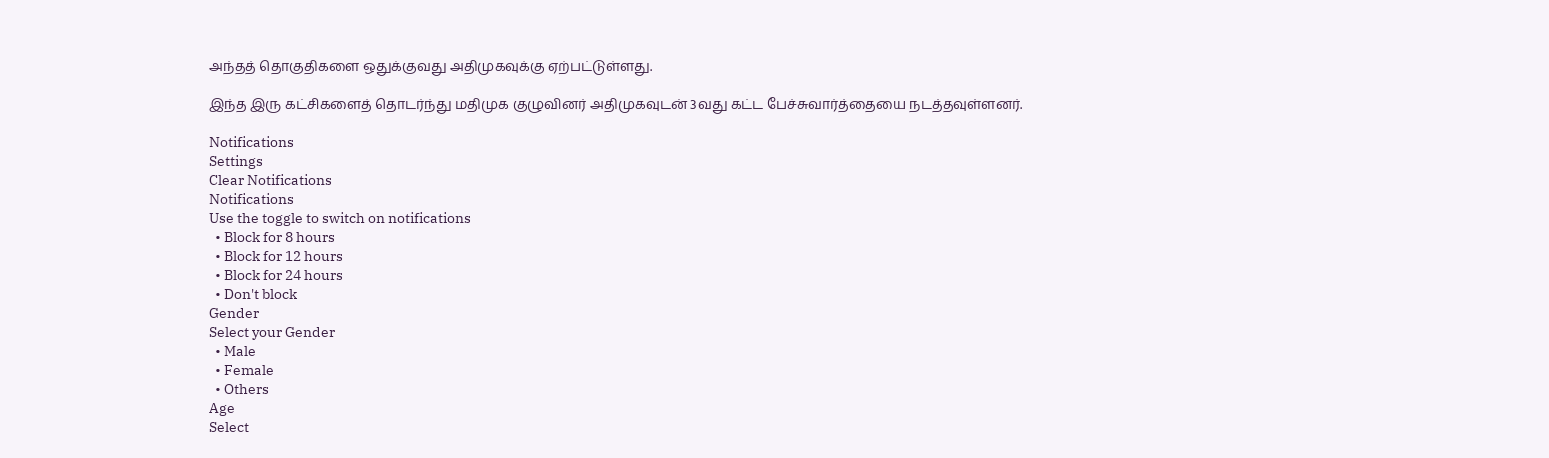அந்தத் தொகுதிகளை ஒதுக்குவது அதிமுகவுக்கு ஏற்பட்டுள்ளது.

இந்த இரு கட்சிகளைத் தொடர்ந்து மதிமுக குழுவினர் அதிமுகவுடன் 3வது கட்ட பேச்சுவார்த்தையை நடத்தவுள்ளனர்.

Notifications
Settings
Clear Notifications
Notifications
Use the toggle to switch on notifications
  • Block for 8 hours
  • Block for 12 hours
  • Block for 24 hours
  • Don't block
Gender
Select your Gender
  • Male
  • Female
  • Others
Age
Select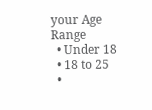your Age Range
  • Under 18
  • 18 to 25
  •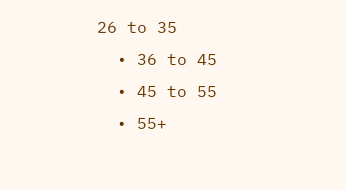26 to 35
  • 36 to 45
  • 45 to 55
  • 55+